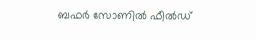ബഫർ സോണിൽ ഫീൽഡ്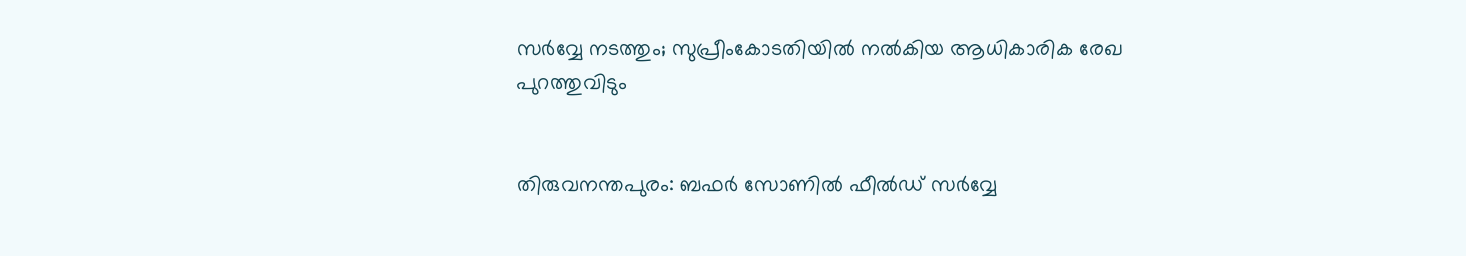സർവ്വേ നടത്തും; സുപ്രീംകോടതിയിൽ നൽകിയ ആധികാരിക രേഖ പുറത്തുവിടും


തിരുവനന്തപുരം: ബഫർ സോണിൽ ഫീൽഡ് സർവ്വേ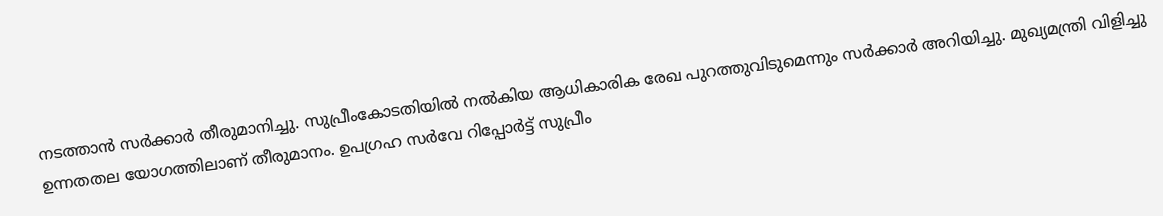നടത്താൻ സർക്കാർ തീരുമാനിച്ചു. സുപ്രീംകോടതിയിൽ നൽകിയ ആധികാരിക രേഖ പുറത്തുവിടുമെന്നും സർക്കാർ അറിയിച്ചു. മുഖ്യമന്ത്രി വിളിച്ചു ഉന്നതതല യോഗത്തിലാണ് തീരുമാനം. ഉപഗ്രഹ സർവേ റിപ്പോർട്ട് സുപ്രീം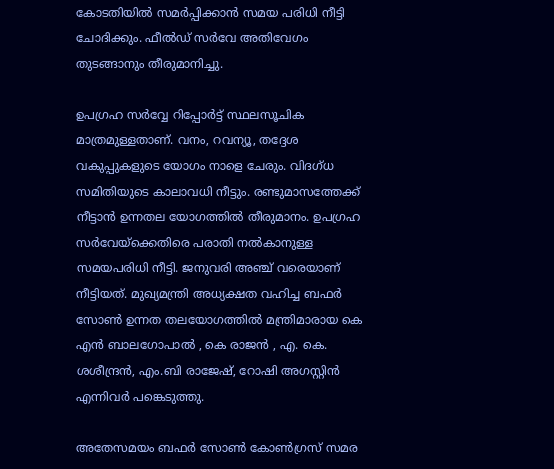കോടതിയിൽ സമർപ്പിക്കാൻ സമയ പരിധി നീട്ടി ചോദിക്കും. ഫീൽഡ് സർവേ അതിവേഗം തുടങ്ങാനും തീരുമാനിച്ചു.

ഉപഗ്രഹ സർവ്വേ റിപ്പോർട്ട് സ്ഥലസൂചിക മാത്രമുള്ളതാണ്. വനം, റവന്യൂ, തദ്ദേശ വകുപ്പുകളുടെ യോഗം നാളെ ചേരും. വിദഗ്ധ സമിതിയുടെ കാലാവധി നീട്ടും. രണ്ടുമാസത്തേക്ക് നീട്ടാൻ ഉന്നതല യോഗത്തിൽ തീരുമാനം. ഉപഗ്രഹ സർവേയ്ക്കെതിരെ പരാതി നൽകാനുള്ള സമയപരിധി നീട്ടി. ജനുവരി അഞ്ച് വരെയാണ് നീട്ടിയത്. മുഖ്യമന്ത്രി അധ്യക്ഷത വഹിച്ച ബഫർ സോൺ ഉന്നത തലയോഗത്തിൽ മന്ത്രിമാരായ കെ എൻ ബാലഗോപാൽ , കെ രാജൻ , എ. കെ. ശശീന്ദ്രൻ, എം.ബി രാജേഷ്, റോഷി അഗസ്റ്റിൻ എന്നിവർ പങ്കെടുത്തു.

അതേസമയം ബഫർ സോൺ കോൺഗ്രസ് സമര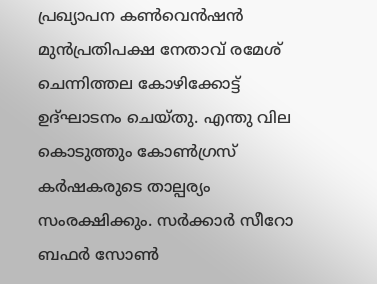പ്രഖ്യാപന കൺവെൻഷൻ മുൻപ്രതിപക്ഷ നേതാവ് രമേശ് ചെന്നിത്തല കോഴിക്കോട്ട് ഉദ്ഘാടനം ചെയ്തു. എന്തു വില കൊടുത്തും കോൺഗ്രസ് കർഷകരുടെ താല്പര്യം സംരക്ഷിക്കും. സർക്കാർ സീറോ ബഫർ സോൺ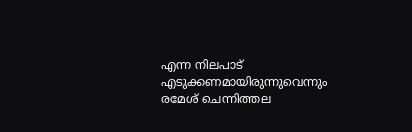എന്ന നിലപാട് എടുക്കണമായിരുന്നുവെന്നും രമേശ് ചെന്നിത്തല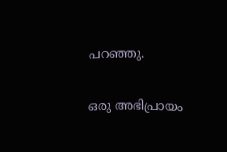പറഞ്ഞു.

ഒരു അഭിപ്രായം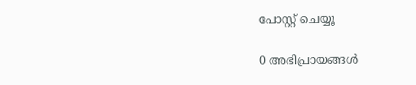പോസ്റ്റ് ചെയ്യൂ

0 അഭിപ്രായങ്ങള്‍